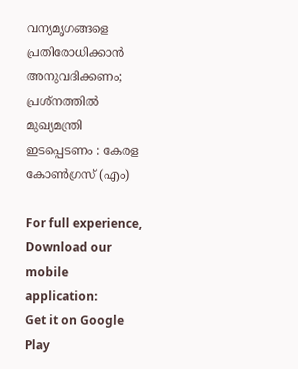വന്യമൃഗങ്ങളെ പ്രതിരോധിക്കാന്‍ അനുവദിക്കണം; പ്രശ്‌നത്തില്‍ മുഖ്യമന്ത്രി ഇടപ്പെടണം : കേരള കോണ്‍ഗ്രസ് (എം)

For full experience, Download our mobile application:
Get it on Google Play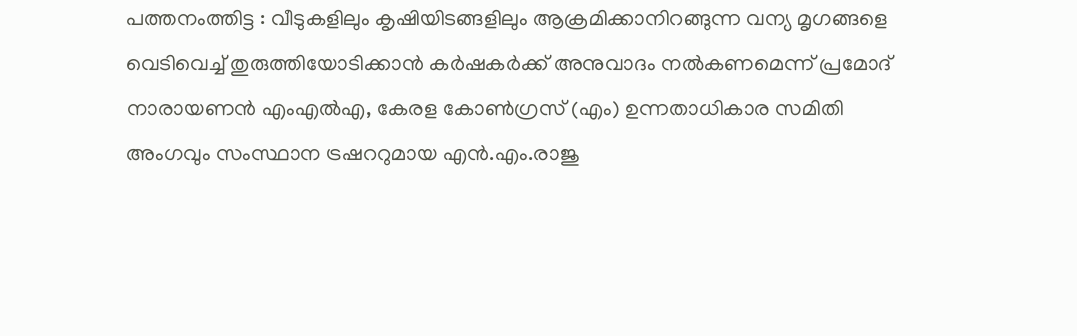പത്തനംത്തിട്ട : വീടുകളിലും കൃഷിയിടങ്ങളിലും ആക്രമിക്കാനിറങ്ങുന്ന വന്യ മൃഗങ്ങളെ വെടിവെച്ച് തുരുത്തിയോടിക്കാന്‍ കര്‍ഷകര്‍ക്ക് അനുവാദം നല്‍കണമെന്ന് പ്രമോദ് നാരായണന്‍ എംഎല്‍എ, കേരള കോണ്‍ഗ്രസ് (എം) ഉന്നതാധികാര സമിതി അംഗവും സംസ്ഥാന ട്രഷററുമായ എന്‍.എം.രാജു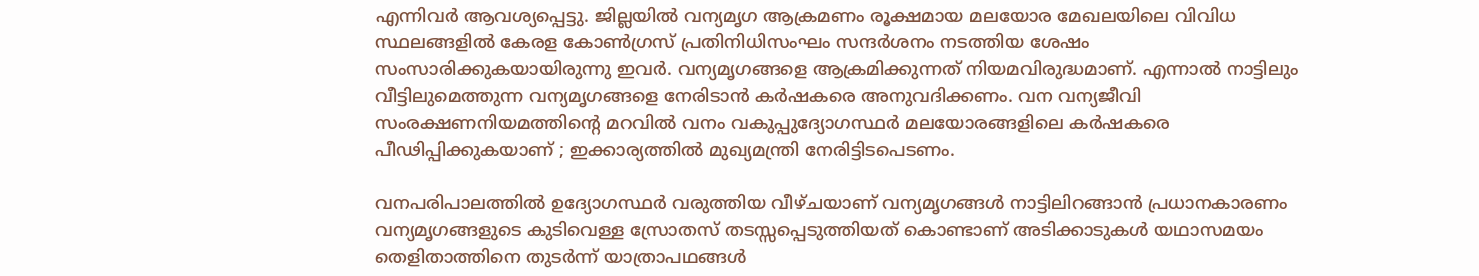എന്നിവര്‍ ആവശ്യപ്പെട്ടു. ജില്ലയില്‍ വന്യമൃഗ ആക്രമണം രൂക്ഷമായ മലയോര മേഖലയിലെ വിവിധ സ്ഥലങ്ങളില്‍ കേരള കോണ്‍ഗ്രസ് പ്രതിനിധിസംഘം സന്ദര്‍ശനം നടത്തിയ ശേഷം സംസാരിക്കുകയായിരുന്നു ഇവര്‍. വന്യമൃഗങ്ങളെ ആക്രമിക്കുന്നത് നിയമവിരുദ്ധമാണ്. എന്നാല്‍ നാട്ടിലും വീട്ടിലുമെത്തുന്ന വന്യമൃഗങ്ങളെ നേരിടാന്‍ കര്‍ഷകരെ അനുവദിക്കണം. വന വന്യജീവി സംരക്ഷണനിയമത്തിന്റെ മറവില്‍ വനം വകുപ്പുദ്യോഗസ്ഥര്‍ മലയോരങ്ങളിലെ കര്‍ഷകരെ പീഢിപ്പിക്കുകയാണ് ; ഇക്കാര്യത്തില്‍ മുഖ്യമന്ത്രി നേരിട്ടിടപെടണം.

വനപരിപാലത്തില്‍ ഉദ്യോഗസ്ഥര്‍ വരുത്തിയ വീഴ്ചയാണ് വന്യമൃഗങ്ങള്‍ നാട്ടിലിറങ്ങാന്‍ പ്രധാനകാരണം വന്യമൃഗങ്ങളുടെ കുടിവെള്ള സ്രോതസ് തടസ്സപ്പെടുത്തിയത് കൊണ്ടാണ് അടിക്കാടുകള്‍ യഥാസമയം തെളിതാത്തിനെ തുടര്‍ന്ന് യാത്രാപഥങ്ങള്‍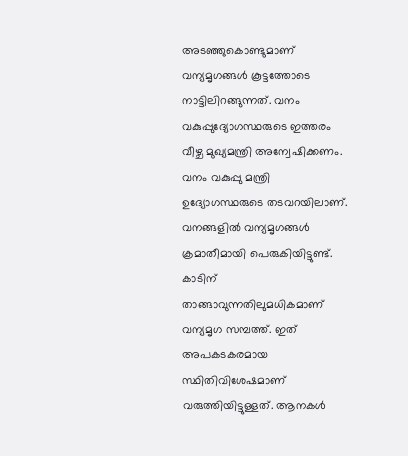അടഞ്ഞുകൊണ്ടുമാണ് വന്യമൃഗങ്ങള്‍ കൂട്ടത്തോടെ നാട്ടിലിറങ്ങുന്നത്. വനം വകുപ്പുദ്യോഗസ്ഥരുടെ ഇത്തരം വീഴ്ച മുഖ്യമന്ത്രി അന്വേഷിക്കണം. വനം വകുപ്പു മന്ത്രി ഉദ്യോഗസ്ഥരുടെ തടവറയിലാണ്. വനങ്ങളില്‍ വന്യമൃഗങ്ങള്‍ ക്രമാതീമായി പെരുകിയിട്ടുണ്ട്. കാടിന് താങ്ങാവുന്നതിലുമധികമാണ് വന്യമൃഗ സമ്പത്ത്. ഇത് അപകടകരമായ സ്ഥിതിവിശേഷമാണ് വരുത്തിയിട്ടുള്ളത്. ആനകള്‍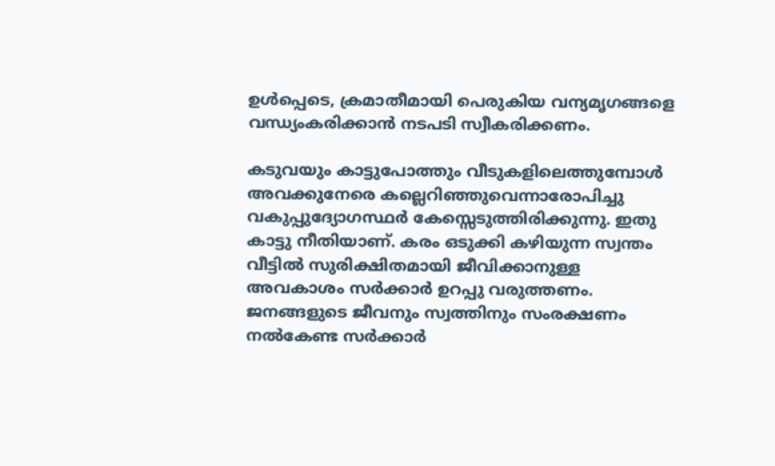ഉള്‍പ്പെടെ, ക്രമാതീമായി പെരുകിയ വന്യമൃഗങ്ങളെ വന്ധ്യംകരിക്കാന്‍ നടപടി സ്വീകരിക്കണം.

കടുവയും കാട്ടുപോത്തും വീടുകളിലെത്തുമ്പോള്‍ അവക്കുനേരെ കല്ലെറിഞ്ഞുവെന്നാരോപിച്ചു വകുപ്പുദ്യോഗസ്ഥര്‍ കേസ്സെടുത്തിരിക്കുന്നു. ഇതു കാട്ടു നീതിയാണ്. കരം ഒടുക്കി കഴിയുന്ന സ്വന്തം വീട്ടില്‍ സുരിക്ഷിതമായി ജീവിക്കാനുള്ള അവകാശം സര്‍ക്കാര്‍ ഉറപ്പു വരുത്തണം. ജനങ്ങളുടെ ജീവനും സ്വത്തിനും സംരക്ഷണം നല്‍കേണ്ട സര്‍ക്കാര്‍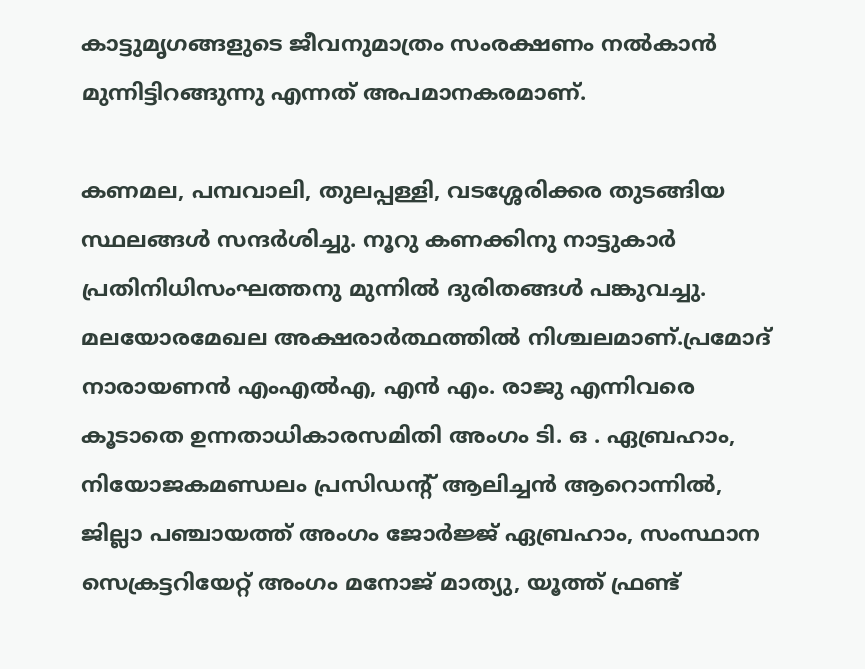കാട്ടുമൃഗങ്ങളുടെ ജീവനുമാത്രം സംരക്ഷണം നല്‍കാന്‍ മുന്നിട്ടിറങ്ങുന്നു എന്നത് അപമാനകരമാണ്.

കണമല, പമ്പവാലി, തുലപ്പള്ളി, വടശ്ശേരിക്കര തുടങ്ങിയ സ്ഥലങ്ങള്‍ സന്ദര്‍ശിച്ചു. നൂറു കണക്കിനു നാട്ടുകാര്‍ പ്രതിനിധിസംഘത്തനു മുന്നില്‍ ദുരിതങ്ങള്‍ പങ്കുവച്ചു. മലയോരമേഖല അക്ഷരാര്‍ത്ഥത്തില്‍ നിശ്ചലമാണ്.പ്രമോദ് നാരായണന്‍ എംഎല്‍എ, എന്‍ എം. രാജു എന്നിവരെ കൂടാതെ ഉന്നതാധികാരസമിതി അംഗം ടി. ഒ . ഏബ്രഹാം, നിയോജകമണ്ഡലം പ്രസിഡന്റ് ആലിച്ചന്‍ ആറൊന്നില്‍, ജില്ലാ പഞ്ചായത്ത് അംഗം ജോര്‍ജ്ജ് ഏബ്രഹാം, സംസ്ഥാന സെക്രട്ടറിയേറ്റ് അംഗം മനോജ് മാത്യു, യൂത്ത് ഫ്രണ്ട്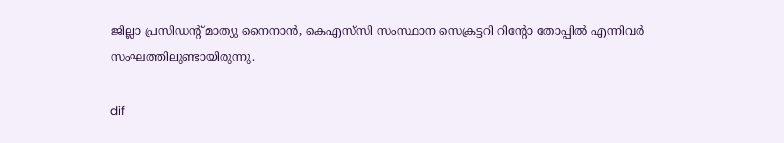ജില്ലാ പ്രസിഡന്റ് മാത്യു നൈനാന്‍, കെഎസ്‌സി സംസ്ഥാന സെക്രട്ടറി റിന്റോ തോപ്പില്‍ എന്നിവര്‍ സംഘത്തിലുണ്ടായിരുന്നു.

dif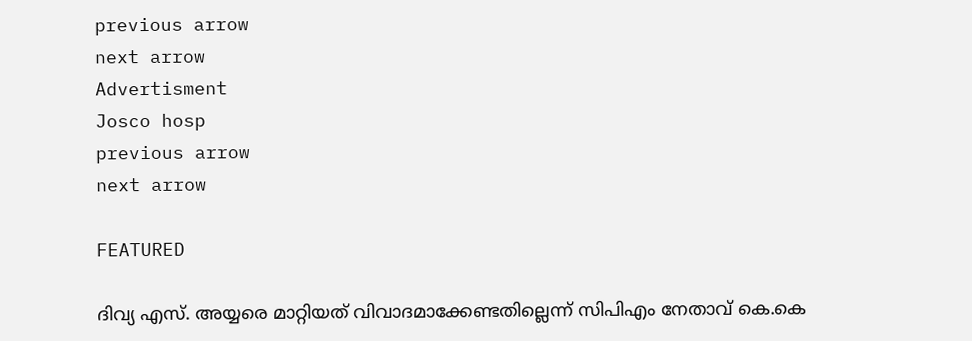previous arrow
next arrow
Advertisment
Josco hosp
previous arrow
next arrow

FEATURED

ദിവ്യ എസ്. അയ്യരെ മാറ്റിയത് വിവാദമാക്കേണ്ടതില്ലെന്ന് സിപിഎം നേതാവ് കെ.കെ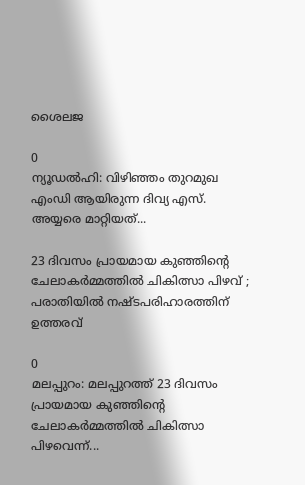ശൈലജ

0
ന്യൂഡൽഹി: വിഴിഞ്ഞം തുറമുഖ എംഡി ആയിരുന്ന ദിവ്യ എസ്. അയ്യരെ മാറ്റിയത്...

23 ദിവസം പ്രായമായ കുഞ്ഞിൻ്റെ ചേലാകർമ്മത്തിൽ ചികിത്സാ പിഴവ് ; പരാതിയില്‍ നഷ്ടപരിഹാരത്തിന് ഉത്തരവ്

0
മലപ്പുറം: മലപ്പുറത്ത് 23 ദിവസം പ്രായമായ കുഞ്ഞിൻ്റെ ചേലാകർമ്മത്തിൽ ചികിത്സാ പിഴവെന്ന്...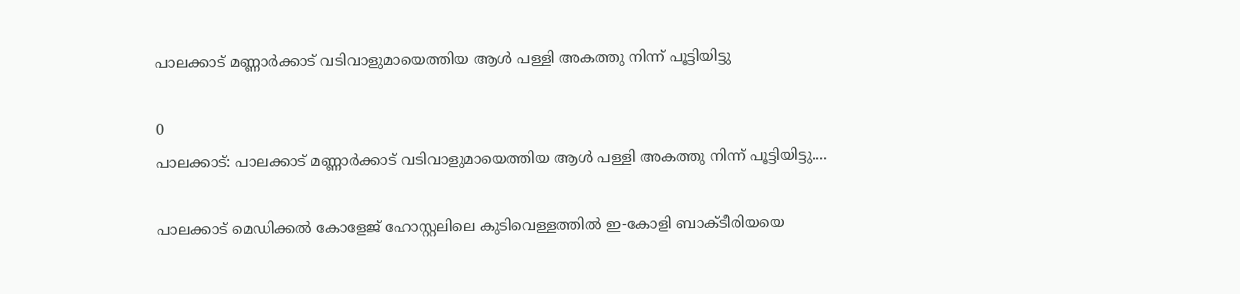പാലക്കാട്‌ മണ്ണാർക്കാട് വടിവാളുമായെത്തിയ ആൾ പള്ളി അകത്തു നിന്ന് പൂട്ടിയിട്ടു

0
പാലക്കാട്: പാലക്കാട്‌ മണ്ണാർക്കാട് വടിവാളുമായെത്തിയ ആൾ പള്ളി അകത്തു നിന്ന് പൂട്ടിയിട്ടു....

പാലക്കാട് മെഡിക്കൽ കോളേജ് ഹോസ്റ്റലിലെ കുടിവെള്ളത്തിൽ ഇ-കോളി ബാക്ടീരിയയെ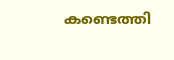കണ്ടെത്തി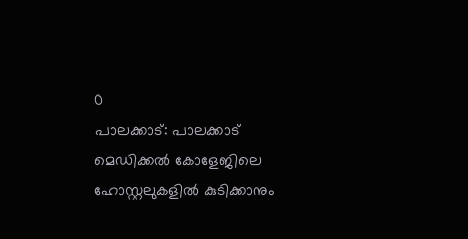0
പാലക്കാട്: പാലക്കാട് മെഡിക്കൽ കോളേജിലെ ഹോസ്റ്റലുകളിൽ കുടിക്കാനും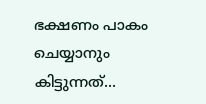ഭക്ഷണം പാകം ചെയ്യാനും കിട്ടുന്നത്...